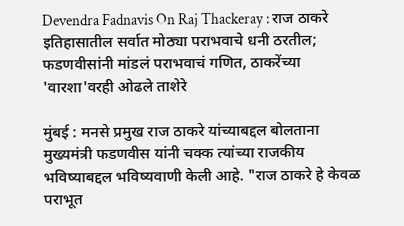Devendra Fadnavis On Raj Thackeray : राज ठाकरे इतिहासातील सर्वात मोठ्या पराभवाचे धनी ठरतील; फडणवीसांनी मांडलं पराभवाचं गणित, ठाकरेंच्या 'वारशा'वरही ओढले ताशेरे

मुंबई : मनसे प्रमुख राज ठाकरे यांच्याबद्दल बोलताना मुख्यमंत्री फडणवीस यांनी चक्क त्यांच्या राजकीय भविष्याबद्दल भविष्यवाणी केली आहे. "राज ठाकरे हे केवळ पराभूत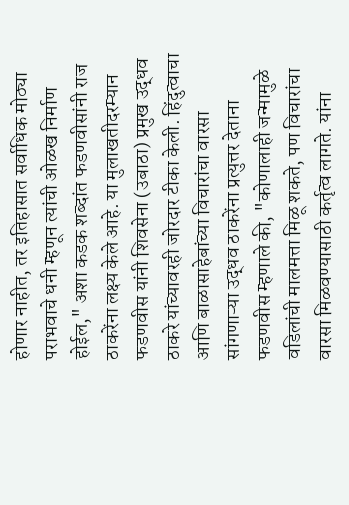होणार नाहीत, तर इतिहासात सर्वाधिक मोठ्या पराभवाचे धनी म्हणून त्यांची ओळख निर्माण होईल," अशा कडक शब्दांत फडणवीसांनी राज ठाकरेंना लक्ष्य केले आहे. या मुलाखतीदरम्यान फडणवीस यांनी शिवसेना (उबाठा) प्रमुख उद्धव ठाकरे यांच्यावरही जोरदार टीका केली. हिंदुत्वाचा आणि बाळासाहेबांच्या विचारांचा वारसा सांगणाऱ्या उद्धव ठाकरेंना प्रत्युत्तर देताना फडणवीस म्हणाले की, "कोणालाही जन्मामुळे वडिलांची मालमत्ता मिळू शकते, पण विचारांचा वारसा मिळवण्यासाठी कर्तृत्व लागते. यांना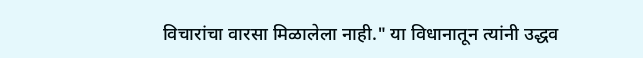विचारांचा वारसा मिळालेला नाही." या विधानातून त्यांनी उद्धव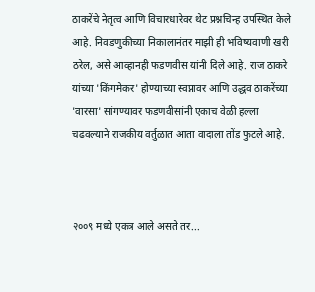ठाकरेंचे नेतृत्व आणि विचारधारेवर थेट प्रश्नचिन्ह उपस्थित केले आहे. निवडणुकीच्या निकालानंतर माझी ही भविष्यवाणी खरी ठरेल, असे आव्हानही फडणवीस यांनी दिले आहे. राज ठाकरे यांच्या 'किंगमेकर' होण्याच्या स्वप्नावर आणि उद्धव ठाकरेंच्या 'वारसा' सांगण्यावर फडणवीसांनी एकाच वेळी हल्ला चढवल्याने राजकीय वर्तुळात आता वादाला तोंड फुटले आहे.



२००९ मध्ये एकत्र आले असते तर...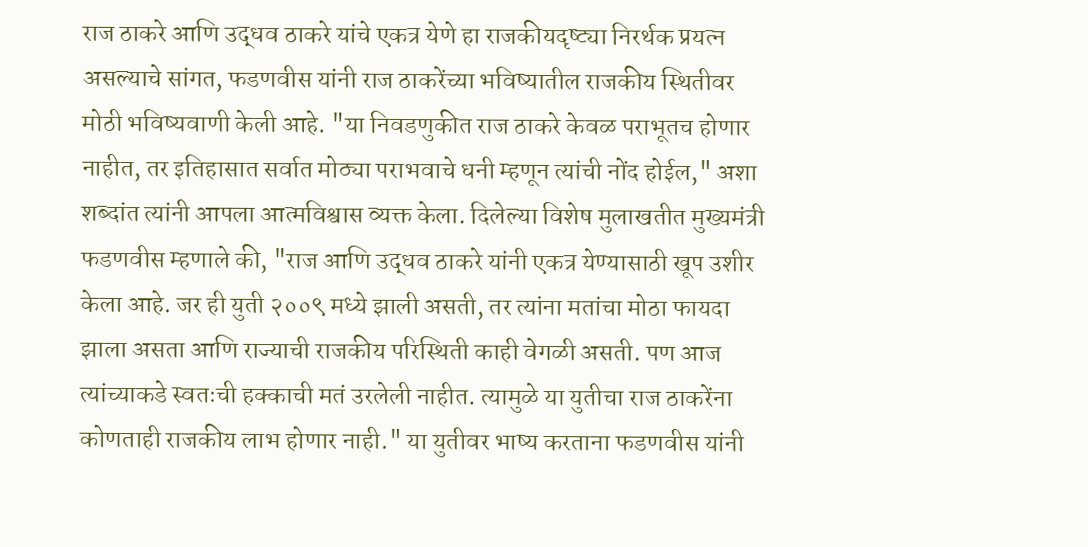राज ठाकरे आणि उद्धव ठाकरे यांचे एकत्र येणे हा राजकीयदृष्ट्या निरर्थक प्रयत्न असल्याचे सांगत, फडणवीस यांनी राज ठाकरेंच्या भविष्यातील राजकीय स्थितीवर मोठी भविष्यवाणी केली आहे. "या निवडणुकीत राज ठाकरे केवळ पराभूतच होणार नाहीत, तर इतिहासात सर्वात मोठ्या पराभवाचे धनी म्हणून त्यांची नोंद होईल," अशा शब्दांत त्यांनी आपला आत्मविश्वास व्यक्त केला. दिलेल्या विशेष मुलाखतीत मुख्यमंत्री फडणवीस म्हणाले की, "राज आणि उद्धव ठाकरे यांनी एकत्र येण्यासाठी खूप उशीर केला आहे. जर ही युती २००९ मध्ये झाली असती, तर त्यांना मतांचा मोठा फायदा झाला असता आणि राज्याची राजकीय परिस्थिती काही वेगळी असती. पण आज त्यांच्याकडे स्वतःची हक्काची मतं उरलेली नाहीत. त्यामुळे या युतीचा राज ठाकरेंना कोणताही राजकीय लाभ होणार नाही." या युतीवर भाष्य करताना फडणवीस यांनी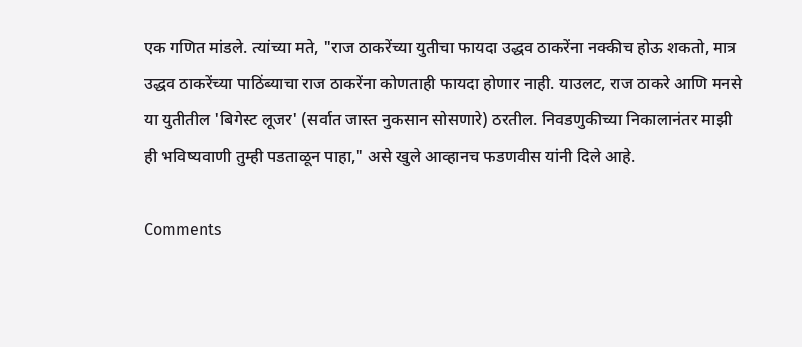एक गणित मांडले. त्यांच्या मते, "राज ठाकरेंच्या युतीचा फायदा उद्धव ठाकरेंना नक्कीच होऊ शकतो, मात्र उद्धव ठाकरेंच्या पाठिंब्याचा राज ठाकरेंना कोणताही फायदा होणार नाही. याउलट, राज ठाकरे आणि मनसे या युतीतील 'बिगेस्ट लूजर' (सर्वात जास्त नुकसान सोसणारे) ठरतील. निवडणुकीच्या निकालानंतर माझी ही भविष्यवाणी तुम्ही पडताळून पाहा," असे खुले आव्हानच फडणवीस यांनी दिले आहे.

Comments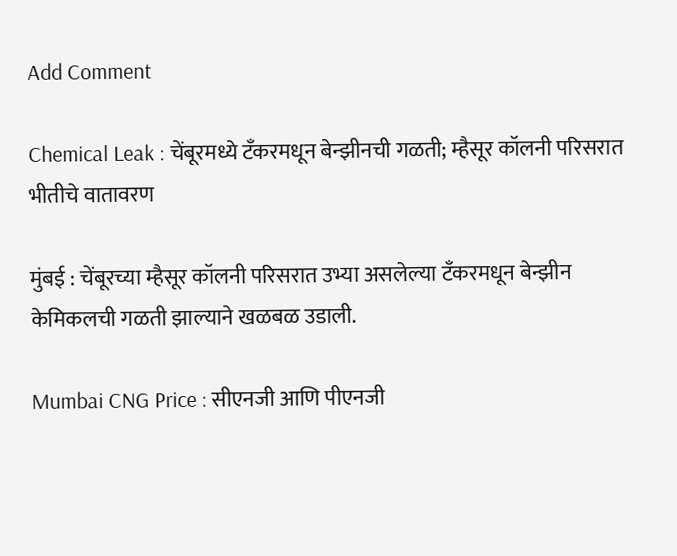Add Comment

Chemical Leak : चेंबूरमध्ये टँकरमधून बेन्झीनची गळती; म्हैसूर कॉलनी परिसरात भीतीचे वातावरण

मुंबई : चेंबूरच्या म्हैसूर कॉलनी परिसरात उभ्या असलेल्या टँकरमधून बेन्झीन केमिकलची गळती झाल्याने खळबळ उडाली.

Mumbai CNG Price : सीएनजी आणि पीएनजी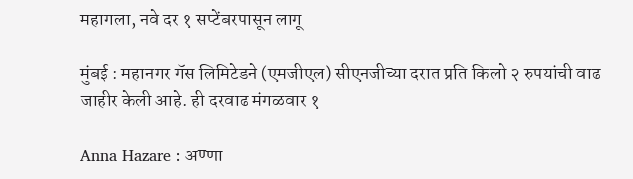महागला, नवे दर १ सप्टेंबरपासून लागू

मुंबई : महानगर गॅस लिमिटेडने (एमजीएल) सीएनजीच्या दरात प्रति किलो २ रुपयांची वाढ जाहीर केली आहे. ही दरवाढ मंगळवार १

Anna Hazare : अण्णा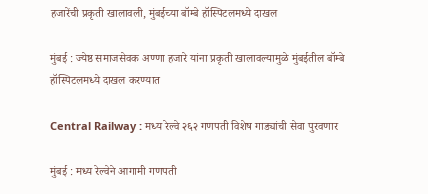हजारेंची प्रकृती खालावली, मुंबईच्या बॉम्बे हॉस्पिटलमध्ये दाखल

मुंबई : ज्येष्ठ समाजसेवक अण्णा हजारे यांना प्रकृती खालावल्यामुळे मुंबईतील बॉम्बे हॉस्पिटलमध्ये दाखल करण्यात

Central Railway : मध्य रेल्वे २६२ गणपती विशेष गाड्यांची सेवा पुरवणार

मुंबई : मध्य रेल्वेने आगामी गणपती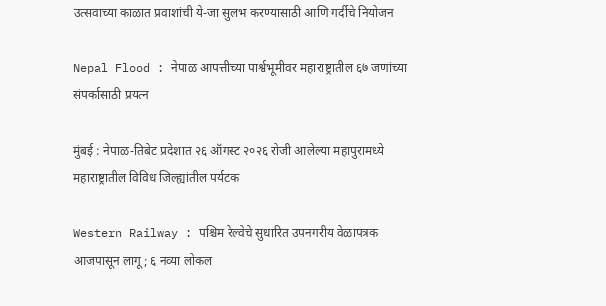उत्सवाच्या काळात प्रवाशांची ये-जा सुलभ करण्यासाठी आणि गर्दीचे नियोजन

Nepal Flood : नेपाळ आपत्तीच्या पार्श्वभूमीवर महाराष्ट्रातील ६७ जणांच्या संपर्कासाठी प्रयत्न

मुंबई : नेपाळ-तिबेट प्रदेशात २६ ऑगस्ट २०२६ रोजी आलेल्या महापुरामध्ये महाराष्ट्रातील विविध जिल्ह्यांतील पर्यटक

Western Railway : पश्चिम रेल्वेचे सुधारित उपनगरीय वेळापत्रक आजपासून लागू; ६ नव्या लोकल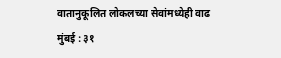वातानुकूलित लोकलच्या सेवांमध्येही वाढ मुंबई : ३१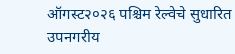ऑगस्ट२०२६ पश्चिम रेल्वेचे सुधारित उपनगरीय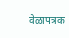वेळापत्रक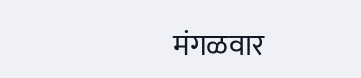मंगळवार